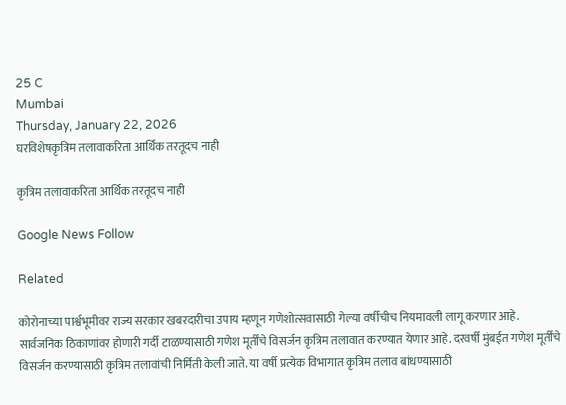25 C
Mumbai
Thursday, January 22, 2026
घरविशेषकृत्रिम तलावाकरिता आर्थिक तरतूदच नाही

कृत्रिम तलावाकरिता आर्थिक तरतूदच नाही

Google News Follow

Related

कोरोनाच्या पार्श्वभूमीवर राज्य सरकार खबरदारीचा उपाय म्हणून गणेशोत्सवासाठी गेल्या वर्षीचीच नियमावली लागू करणार आहे. सार्वजनिक ठिकाणांवर होणारी गर्दी टाळण्यासाठी गणेश मूर्तींचे विसर्जन कृत्रिम तलावात करण्यात येणार आहे. दरवर्षी मुंबईत गणेश मूर्तींचे विसर्जन करण्यासाठी कृत्रिम तलावांची निर्मिती केली जाते. या वर्षी प्रत्येक विभागात कृत्रिम तलाव बांधण्यासाठी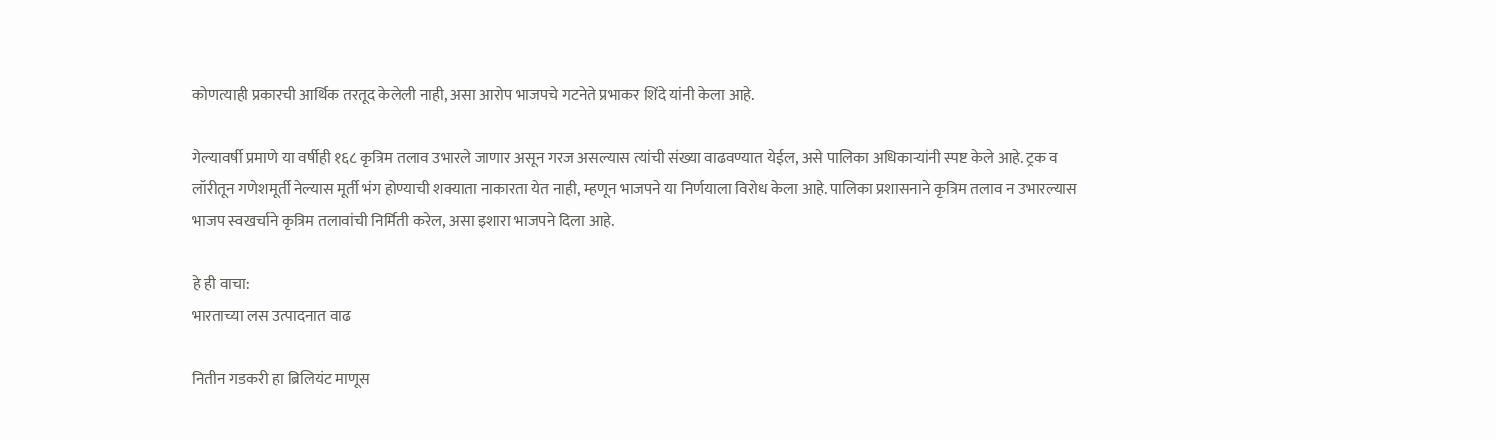कोणत्याही प्रकारची आर्थिक तरतूद केलेली नाही, असा आरोप भाजपचे गटनेते प्रभाकर शिंदे यांनी केला आहे.

गेल्यावर्षी प्रमाणे या वर्षीही १६८ कृत्रिम तलाव उभारले जाणार असून गरज असल्यास त्यांची संख्या वाढवण्यात येईल, असे पालिका अधिकाऱ्यांनी स्पष्ट केले आहे. ट्रक व लॉरीतून गणेशमूर्ती नेल्यास मूर्ती भंग होण्याची शक्याता नाकारता येत नाही, म्हणून भाजपने या निर्णयाला विरोध केला आहे. पालिका प्रशासनाने कृत्रिम तलाव न उभारल्यास भाजप स्वखर्चाने कृत्रिम तलावांची निर्मिती करेल, असा इशारा भाजपने दिला आहे.

हे ही वाचा:
भारताच्या लस उत्पादनात वाढ

नितीन गडकरी हा ब्रिलियंट माणूस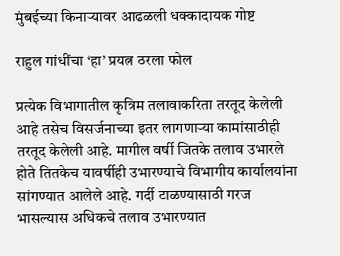मुंबईच्या किनाऱ्यावर आढळली धक्कादायक गोष्ट

राहुल गांधींचा ‘हा’ प्रयत्न ठरला फोल

प्रत्येक विभागातील कृत्रिम तलावाकरिता तरतूद केलेली आहे तसेच विसर्जनाच्या इतर लागणाऱ्या कामांसाठीही तरतूद केलेली आहे. मागील वर्षी जितके तलाव उभारले होते तितकेच यावर्षीही उभारण्याचे विभागीय कार्यालयांना सांगण्यात आलेले आहे. गर्दी टाळण्यासाठी गरज भासल्यास अधिकचे तलाव उभारण्यात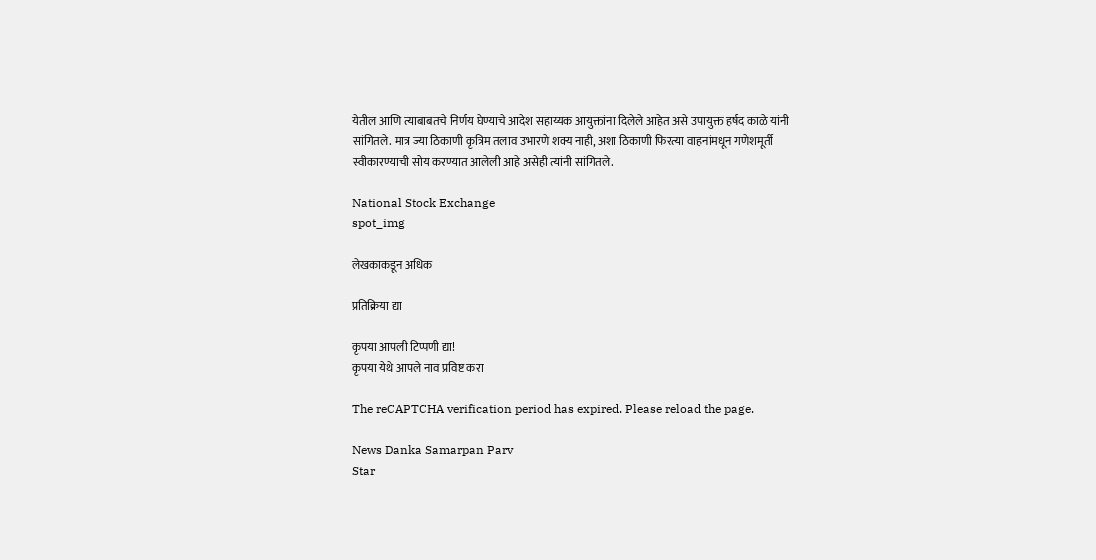येतील आणि त्याबाबतचे निर्णय घेण्याचे आदेश सहाय्यक आयुक्तांना दिलेले आहेत असे उपायुक्त हर्षद काळे यांनी सांगितले. मात्र ज्या ठिकाणी कृत्रिम तलाव उभारणे शक्य नाही, अशा ठिकाणी फिरत्या वाहनांमधून गणेशमूर्ती स्वीकारण्याची सोय करण्यात आलेली आहे असेही त्यांनी सांगितले.

National Stock Exchange
spot_img

लेखकाकडून अधिक

प्रतिक्रिया द्या

कृपया आपली टिप्पणी द्या!
कृपया येथे आपले नाव प्रविष्ट करा

The reCAPTCHA verification period has expired. Please reload the page.

News Danka Samarpan Parv
Star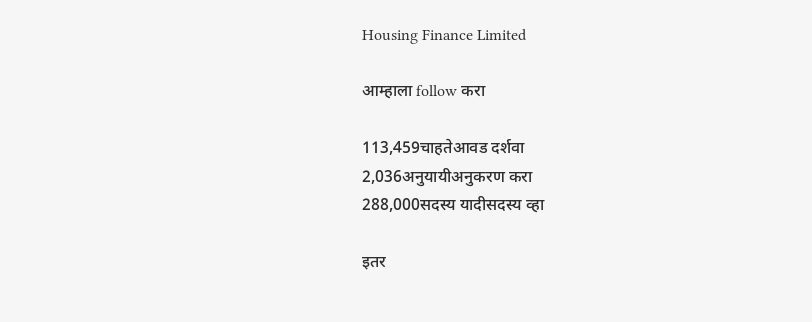Housing Finance Limited

आम्हाला follow करा

113,459चाहतेआवड दर्शवा
2,036अनुयायीअनुकरण करा
288,000सदस्य यादीसदस्य व्हा

इतर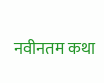नवीनतम कथा